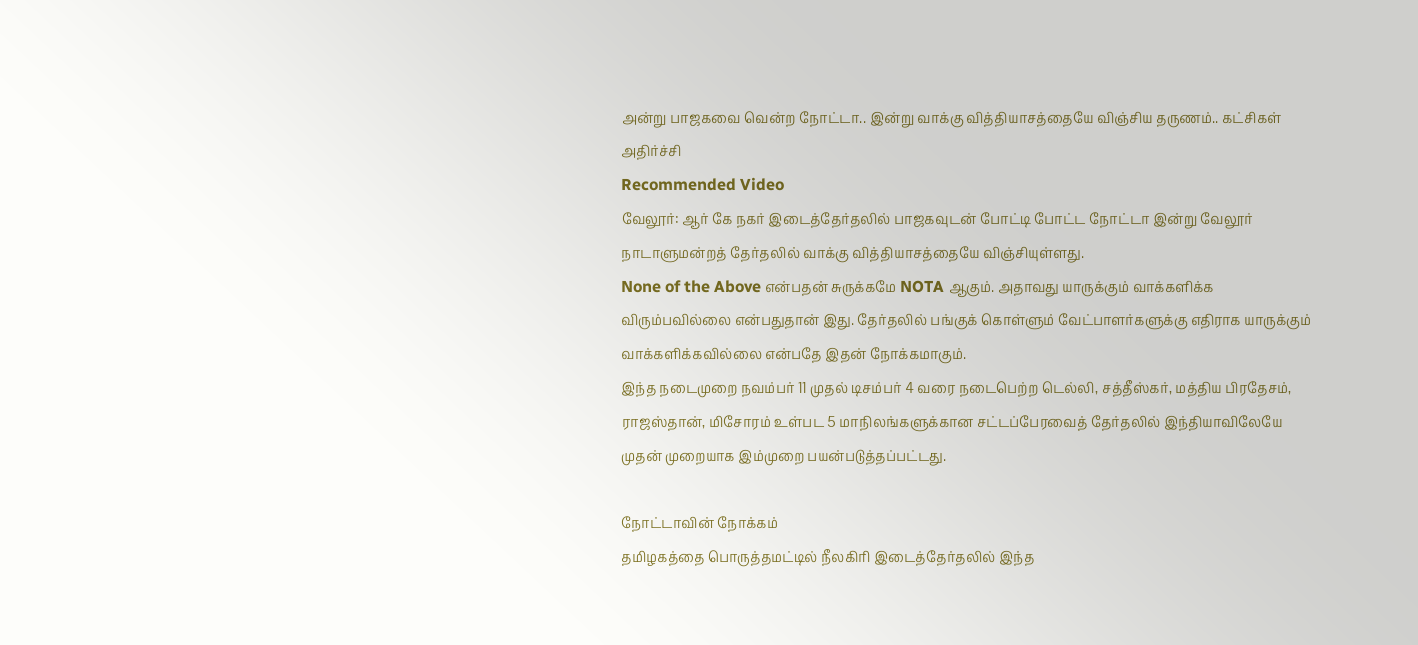அன்று பாஜகவை வென்ற நோட்டா.. இன்று வாக்கு வித்தியாசத்தையே விஞ்சிய தருணம்.. கட்சிகள் அதிர்ச்சி
Recommended Video
வேலூர்: ஆர் கே நகர் இடைத்தேர்தலில் பாஜகவுடன் போட்டி போட்ட நோட்டா இன்று வேலூர் நாடாளுமன்றத் தேர்தலில் வாக்கு வித்தியாசத்தையே விஞ்சியுள்ளது.
None of the Above என்பதன் சுருக்கமே NOTA ஆகும். அதாவது யாருக்கும் வாக்களிக்க விரும்பவில்லை என்பதுதான் இது. தேர்தலில் பங்குக் கொள்ளும் வேட்பாளர்களுக்கு எதிராக யாருக்கும் வாக்களிக்கவில்லை என்பதே இதன் நோக்கமாகும்.
இந்த நடைமுறை நவம்பர் 11 முதல் டிசம்பர் 4 வரை நடைபெற்ற டெல்லி, சத்தீஸ்கர், மத்திய பிரதேசம், ராஜஸ்தான், மிசோரம் உள்பட 5 மாநிலங்களுக்கான சட்டப்பேரவைத் தேர்தலில் இந்தியாவிலேயே முதன் முறையாக இம்முறை பயன்படுத்தப்பட்டது.

நோட்டாவின் நோக்கம்
தமிழகத்தை பொருத்தமட்டில் நீலகிரி இடைத்தேர்தலில் இந்த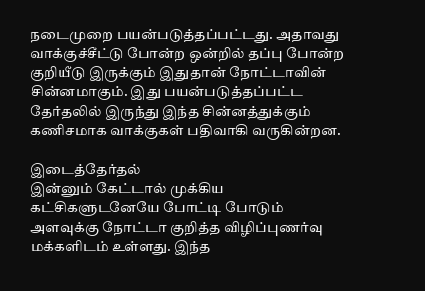நடைமுறை பயன்படுத்தப்பட்டது. அதாவது வாக்குச்சீட்டு போன்ற ஒன்றில் தப்பு போன்ற குறியீடு இருக்கும் இதுதான் நோட்டாவின் சின்னமாகும். இது பயன்படுத்தப்பட்ட தேர்தலில் இருந்து இந்த சின்னத்துக்கும் கணிசமாக வாக்குகள் பதிவாகி வருகின்றன.

இடைத்தேர்தல்
இன்னும் கேட்டால் முக்கிய கட்சிகளுடனேயே போட்டி போடும் அளவுக்கு நோட்டா குறித்த விழிப்புணர்வு மக்களிடம் உள்ளது. இந்த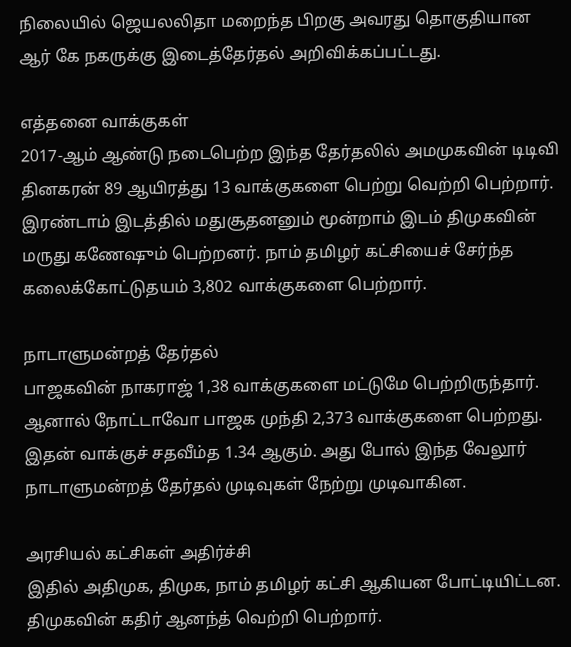நிலையில் ஜெயலலிதா மறைந்த பிறகு அவரது தொகுதியான ஆர் கே நகருக்கு இடைத்தேர்தல் அறிவிக்கப்பட்டது.

எத்தனை வாக்குகள்
2017-ஆம் ஆண்டு நடைபெற்ற இந்த தேர்தலில் அமமுகவின் டிடிவி தினகரன் 89 ஆயிரத்து 13 வாக்குகளை பெற்று வெற்றி பெற்றார். இரண்டாம் இடத்தில் மதுசூதனனும் மூன்றாம் இடம் திமுகவின் மருது கணேஷும் பெற்றனர். நாம் தமிழர் கட்சியைச் சேர்ந்த கலைக்கோட்டுதயம் 3,802 வாக்குகளை பெற்றார்.

நாடாளுமன்றத் தேர்தல்
பாஜகவின் நாகராஜ் 1,38 வாக்குகளை மட்டுமே பெற்றிருந்தார். ஆனால் நோட்டாவோ பாஜக முந்தி 2,373 வாக்குகளை பெற்றது. இதன் வாக்குச் சதவீம்த 1.34 ஆகும். அது போல் இந்த வேலூர் நாடாளுமன்றத் தேர்தல் முடிவுகள் நேற்று முடிவாகின.

அரசியல் கட்சிகள் அதிர்ச்சி
இதில் அதிமுக, திமுக, நாம் தமிழர் கட்சி ஆகியன போட்டியிட்டன. திமுகவின் கதிர் ஆனந்த் வெற்றி பெற்றார்.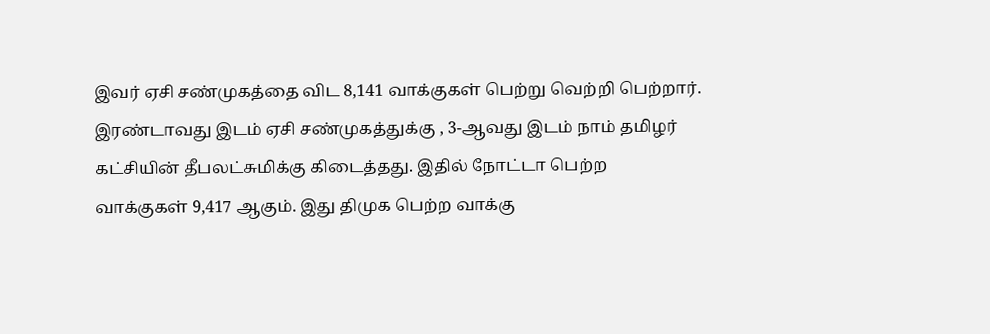இவர் ஏசி சண்முகத்தை விட 8,141 வாக்குகள் பெற்று வெற்றி பெற்றார். இரண்டாவது இடம் ஏசி சண்முகத்துக்கு , 3-ஆவது இடம் நாம் தமிழர் கட்சியின் தீபலட்சுமிக்கு கிடைத்தது. இதில் நோட்டா பெற்ற வாக்குகள் 9,417 ஆகும். இது திமுக பெற்ற வாக்கு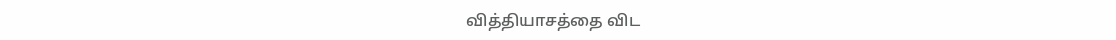வித்தியாசத்தை விட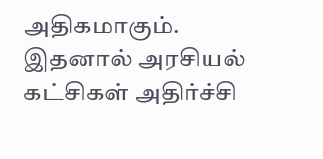அதிகமாகும். இதனால் அரசியல் கட்சிகள் அதிர்ச்சி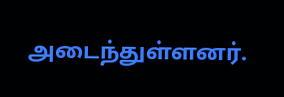அடைந்துள்ளனர்.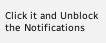Click it and Unblock the Notifications